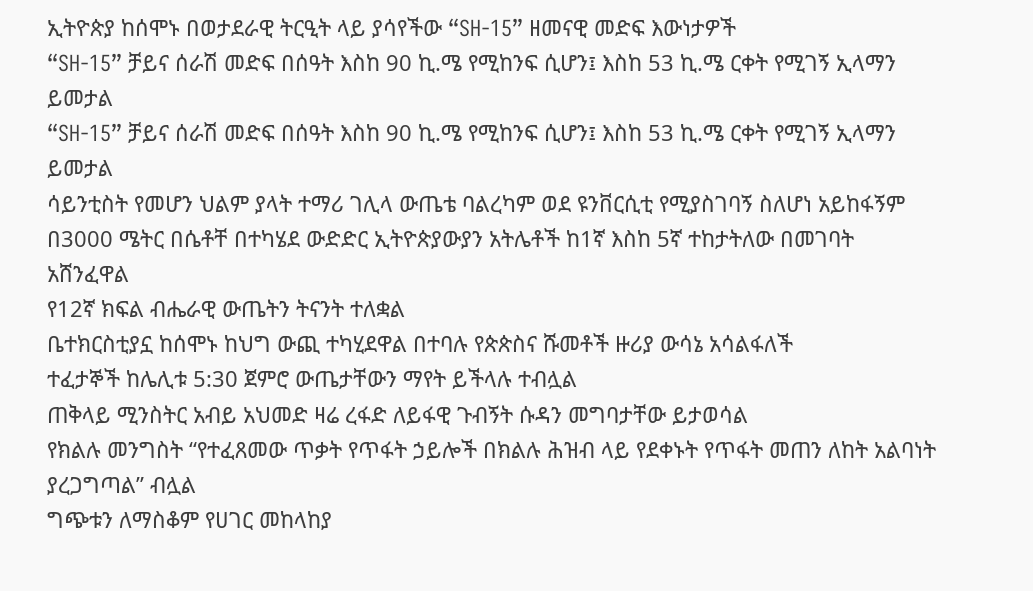ኢትዮጵያ ከሰሞኑ በወታደራዊ ትርዒት ላይ ያሳየችው “SH-15” ዘመናዊ መድፍ እውነታዎች
“SH-15” ቻይና ሰራሽ መድፍ በሰዓት እስከ 90 ኪ.ሜ የሚከንፍ ሲሆን፤ እስከ 53 ኪ.ሜ ርቀት የሚገኝ ኢላማን ይመታል
“SH-15” ቻይና ሰራሽ መድፍ በሰዓት እስከ 90 ኪ.ሜ የሚከንፍ ሲሆን፤ እስከ 53 ኪ.ሜ ርቀት የሚገኝ ኢላማን ይመታል
ሳይንቲስት የመሆን ህልም ያላት ተማሪ ገሊላ ውጤቴ ባልረካም ወደ ዩንቨርሲቲ የሚያስገባኝ ስለሆነ አይከፋኝም
በ3000 ሜትር በሴቶቸ በተካሄደ ውድድር ኢትዮጵያውያን አትሌቶች ከ1ኛ እስከ 5ኛ ተከታትለው በመገባት አሸንፈዋል
የ12ኛ ክፍል ብሔራዊ ውጤትን ትናንት ተለቋል
ቤተክርስቲያኗ ከሰሞኑ ከህግ ውጪ ተካሂደዋል በተባሉ የጵጵስና ሹመቶች ዙሪያ ውሳኔ አሳልፋለች
ተፈታኞች ከሌሊቱ 5:30 ጀምሮ ውጤታቸውን ማየት ይችላሉ ተብሏል
ጠቅላይ ሚንስትር አብይ አህመድ ዛሬ ረፋድ ለይፋዊ ጉብኝት ሱዳን መግባታቸው ይታወሳል
የክልሉ መንግስት “የተፈጸመው ጥቃት የጥፋት ኃይሎች በክልሉ ሕዝብ ላይ የደቀኑት የጥፋት መጠን ለከት አልባነት ያረጋግጣል” ብሏል
ግጭቱን ለማስቆም የሀገር መከላከያ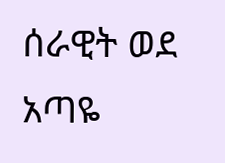ሰራዊት ወደ አጣዬ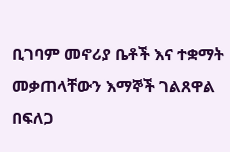ቢገባም መኖሪያ ቤቶች እና ተቋማት መቃጠላቸውን እማኞች ገልጸዋል
በፍለጋ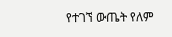የተገኘ ውጤት የለም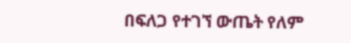በፍለጋ የተገኘ ውጤት የለም